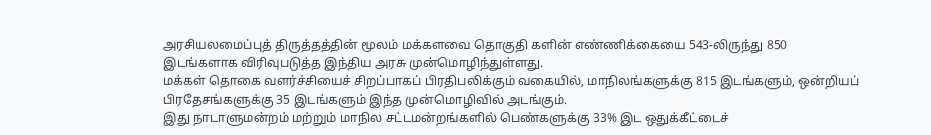அரசியலமைப்புத் திருத்தத்தின் மூலம் மக்களவை தொகுதி களின் எண்ணிக்கையை 543-லிருந்து 850 இடங்களாக விரிவுபடுத்த இந்திய அரசு முன்மொழிந்துள்ளது.
மக்கள் தொகை வளர்ச்சியைச் சிறப்பாகப் பிரதிபலிக்கும் வகையில், மாநிலங்களுக்கு 815 இடங்களும், ஒன்றியப் பிரதேசங்களுக்கு 35 இடங்களும் இந்த முன்மொழிவில் அடங்கும்.
இது நாடாளுமன்றம் மற்றும் மாநில சட்டமன்றங்களில் பெண்களுக்கு 33% இட ஒதுக்கீட்டைச்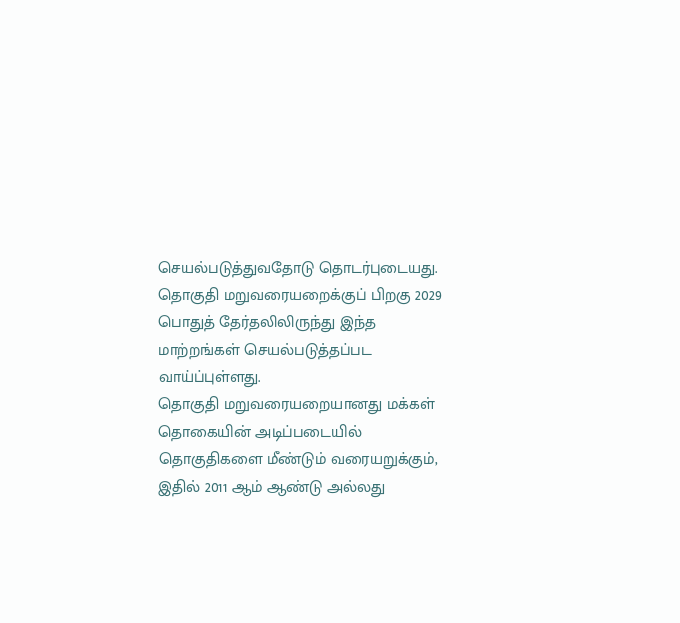செயல்படுத்துவதோடு தொடர்புடையது.
தொகுதி மறுவரையறைக்குப் பிறகு 2029 பொதுத் தேர்தலிலிருந்து இந்த மாற்றங்கள் செயல்படுத்தப்பட வாய்ப்புள்ளது.
தொகுதி மறுவரையறையானது மக்கள் தொகையின் அடிப்படையில் தொகுதிகளை மீண்டும் வரையறுக்கும், இதில் 2011 ஆம் ஆண்டு அல்லது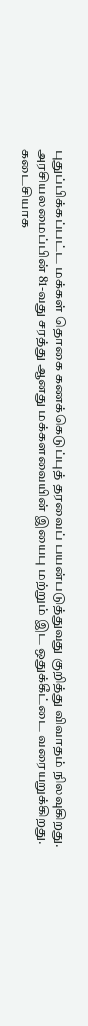புதுப்பிக்கப்பட்ட மக்கள் தொகை கணக்கெடுப்புத் தரவைப் பயன்படுத்துவது குறித்து விவாதம் நிலவுகிறது.
அரசியலமைப்பின் 81-வது சரத்து ஆனது மக்களவையின் இயைபு மற்றும் இட ஒதுக்கீட்டை வரையறுக்கிறது.
கடைசியாக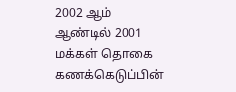2002 ஆம் ஆண்டில் 2001 மக்கள் தொகை கணக்கெடுப்பின்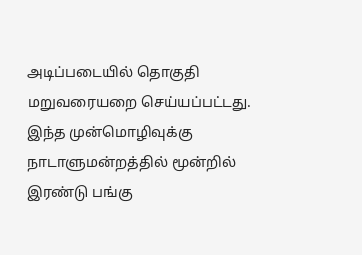அடிப்படையில் தொகுதி மறுவரையறை செய்யப்பட்டது.
இந்த முன்மொழிவுக்கு நாடாளுமன்றத்தில் மூன்றில் இரண்டு பங்கு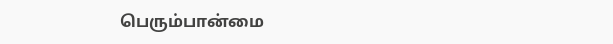பெரும்பான்மை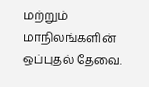மற்றும் மாநிலங்களின் ஒப்புதல் தேவை.